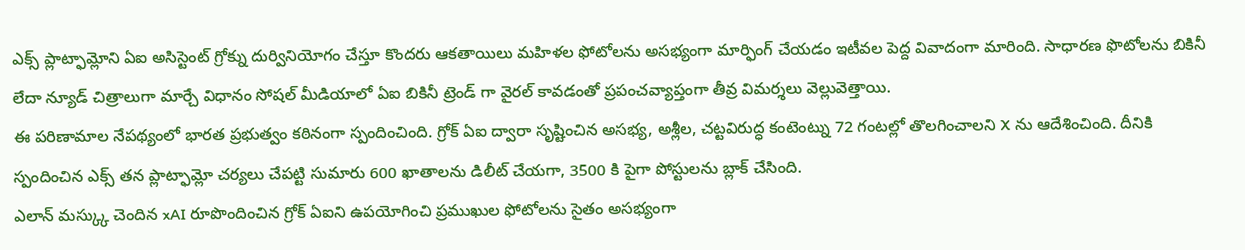ఎక్స్ ప్లాట్ఫామ్లోని ఏఐ అసిస్టెంట్ గ్రోక్ను దుర్వినియోగం చేస్తూ కొందరు ఆకతాయిలు మహిళల ఫోటోలను అసభ్యంగా మార్ఫింగ్ చేయడం ఇటీవల పెద్ద వివాదంగా మారింది. సాధారణ ఫొటోలను బికినీ లేదా న్యూడ్ చిత్రాలుగా మార్చే విధానం సోషల్ మీడియాలో ఏఐ బికినీ ట్రెండ్ గా వైరల్ కావడంతో ప్రపంచవ్యాప్తంగా తీవ్ర విమర్శలు వెల్లువెత్తాయి.
ఈ పరిణామాల నేపథ్యంలో భారత ప్రభుత్వం కఠినంగా స్పందించింది. గ్రోక్ ఏఐ ద్వారా సృష్టించిన అసభ్య, అశ్లీల, చట్టవిరుద్ధ కంటెంట్ను 72 గంటల్లో తొలగించాలని X ను ఆదేశించింది. దీనికి స్పందించిన ఎక్స్ తన ప్లాట్ఫామ్లో చర్యలు చేపట్టి సుమారు 600 ఖాతాలను డిలీట్ చేయగా, 3500 కి పైగా పోస్టులను బ్లాక్ చేసింది.
ఎలాన్ మస్క్కు చెందిన xAI రూపొందించిన గ్రోక్ ఏఐని ఉపయోగించి ప్రముఖుల ఫోటోలను సైతం అసభ్యంగా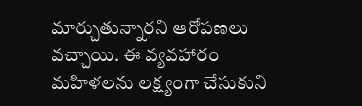మార్చుతున్నారని ఆరోపణలు వచ్చాయి. ఈ వ్యవహారం మహిళలను లక్ష్యంగా చేసుకుని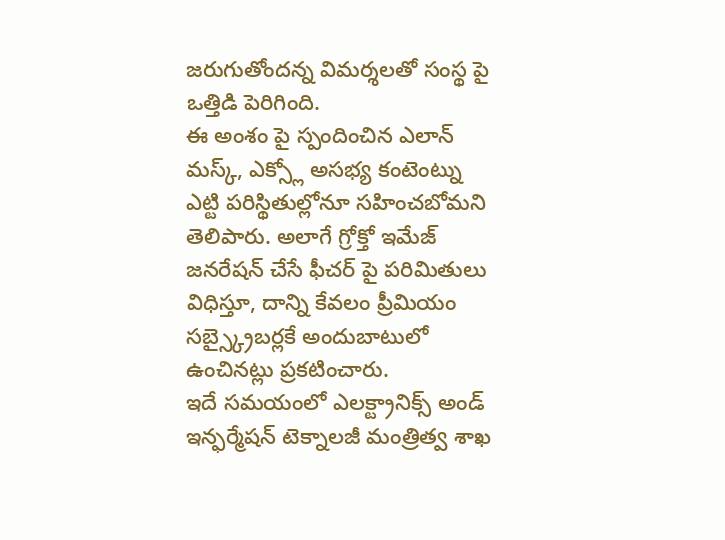జరుగుతోందన్న విమర్శలతో సంస్థ పై ఒత్తిడి పెరిగింది.
ఈ అంశం పై స్పందించిన ఎలాన్ మస్క్, ఎక్స్లో అసభ్య కంటెంట్ను ఎట్టి పరిస్థితుల్లోనూ సహించబోమని తెలిపారు. అలాగే గ్రోక్తో ఇమేజ్ జనరేషన్ చేసే ఫీచర్ పై పరిమితులు విధిస్తూ, దాన్ని కేవలం ప్రీమియం సబ్స్క్రైబర్లకే అందుబాటులో ఉంచినట్లు ప్రకటించారు.
ఇదే సమయంలో ఎలక్ట్రానిక్స్ అండ్ ఇన్ఫర్మేషన్ టెక్నాలజీ మంత్రిత్వ శాఖ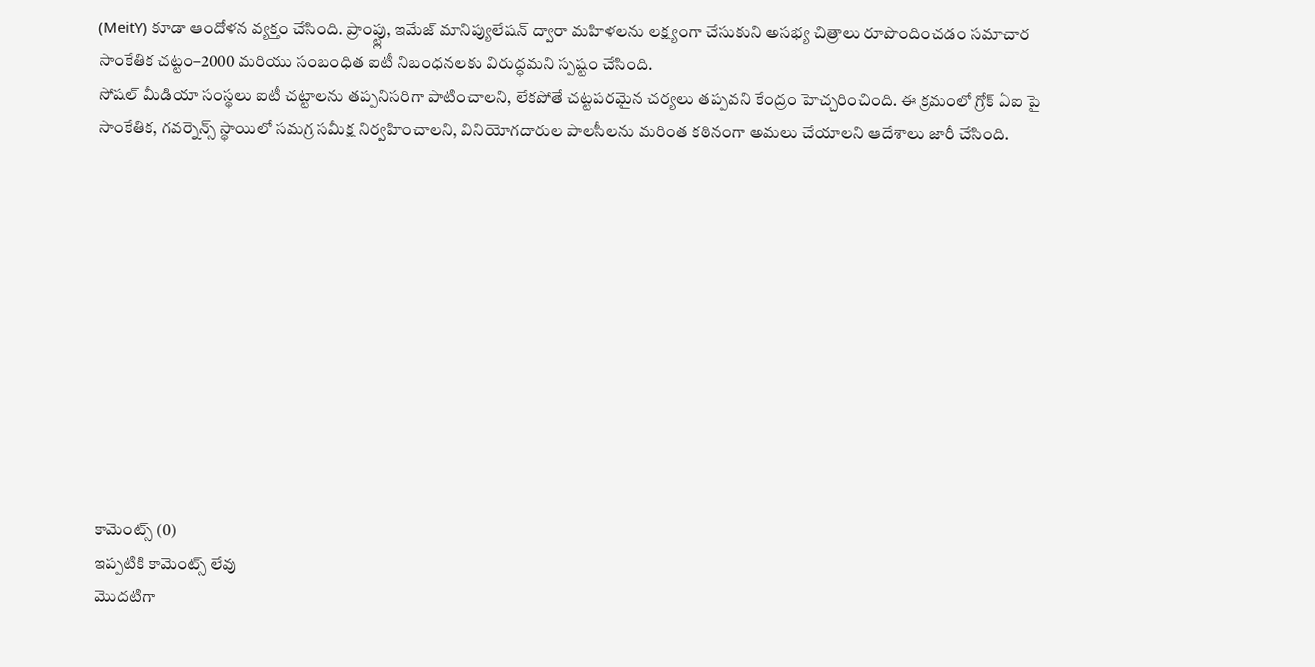(MeitY) కూడా ఆందోళన వ్యక్తం చేసింది. ప్రాంప్ట్లు, ఇమేజ్ మానిప్యులేషన్ ద్వారా మహిళలను లక్ష్యంగా చేసుకుని అసభ్య చిత్రాలు రూపొందించడం సమాచార సాంకేతిక చట్టం–2000 మరియు సంబంధిత ఐటీ నిబంధనలకు విరుద్ధమని స్పష్టం చేసింది.
సోషల్ మీడియా సంస్థలు ఐటీ చట్టాలను తప్పనిసరిగా పాటించాలని, లేకపోతే చట్టపరమైన చర్యలు తప్పవని కేంద్రం హెచ్చరించింది. ఈ క్రమంలో గ్రోక్ ఏఐ పై సాంకేతిక, గవర్నెన్స్ స్థాయిలో సమగ్ర సమీక్ష నిర్వహించాలని, వినియోగదారుల పాలసీలను మరింత కఠినంగా అమలు చేయాలని ఆదేశాలు జారీ చేసింది.











కామెంట్స్ (0)
ఇప్పటికి కామెంట్స్ లేవు
మొదటిగా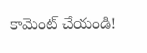కామెంట్ చేయండి!